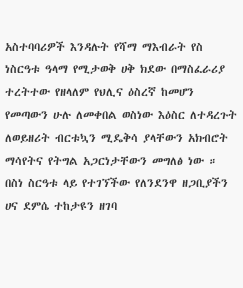አስተባባሪዎች እንዳሉት የሻማ ማእብራት የስ ነስርዓቱ ዓላማ የሚታወቅ ሀቅ ክደው በማስፈራሪያ ተረትተው የዘላለም የህሊና ዕስረኛ ከመሆን የመጣውን ሁሉ ለመቀበል ወስነው እዕስር ለተዳረጉት ለወይዘሪት ብርቱኳን ሚዴቅሳ ያላቸውን አክብሮት ማሳየትና የትግል አጋርነታቸውን መግለፅ ነው ። በስነ ስርዓቱ ላይ የተገኘችው የለንደንዋ ዘጋቢያችን ሀና ደምሴ ተከታዩን ዘገባ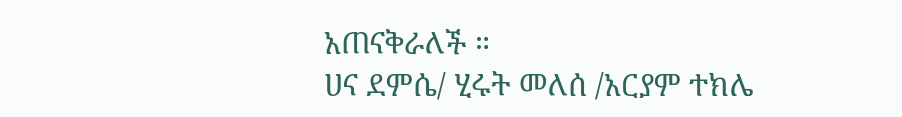አጠናቅራለች ።
ሀና ደምሴ/ ሂሩት መለሰ /አርያም ተክሌ